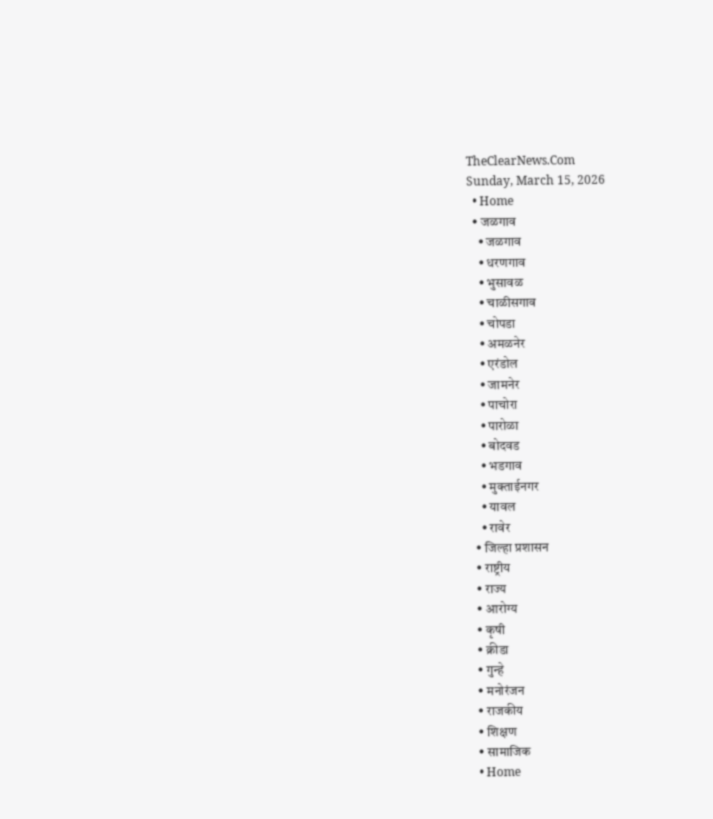TheClearNews.Com
Sunday, March 15, 2026
  • Home
  • जळगाव
    • जळगाव
    • धरणगाव
    • भुसावळ
    • चाळीसगाव
    • चोपडा
    • अमळनेर
    • एरंडोल
    • जामनेर
    • पाचोरा
    • पारोळा
    • बोदवड
    • भडगाव
    • मुक्ताईनगर
    • यावल
    • रावेर
  • जिल्हा प्रशासन
  • राष्ट्रीय
  • राज्य
  • आरोग्य
  • कृषी
  • क्रीडा
  • गुन्हे
  • मनोरंजन
  • राजकीय
  • शिक्षण
  • सामाजिक
  • Home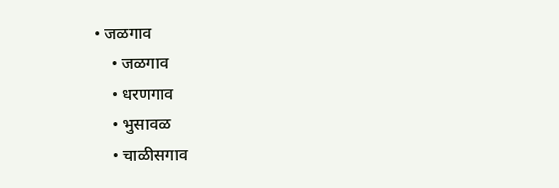• जळगाव
    • जळगाव
    • धरणगाव
    • भुसावळ
    • चाळीसगाव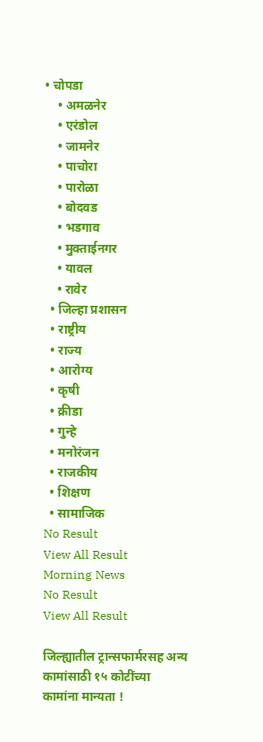• चोपडा
    • अमळनेर
    • एरंडोल
    • जामनेर
    • पाचोरा
    • पारोळा
    • बोदवड
    • भडगाव
    • मुक्ताईनगर
    • यावल
    • रावेर
  • जिल्हा प्रशासन
  • राष्ट्रीय
  • राज्य
  • आरोग्य
  • कृषी
  • क्रीडा
  • गुन्हे
  • मनोरंजन
  • राजकीय
  • शिक्षण
  • सामाजिक
No Result
View All Result
Morning News
No Result
View All Result

जिल्ह्यातील ट्रान्सफार्मरसह अन्य कामांसाठी १५ कोटींच्या कामांना मान्यता !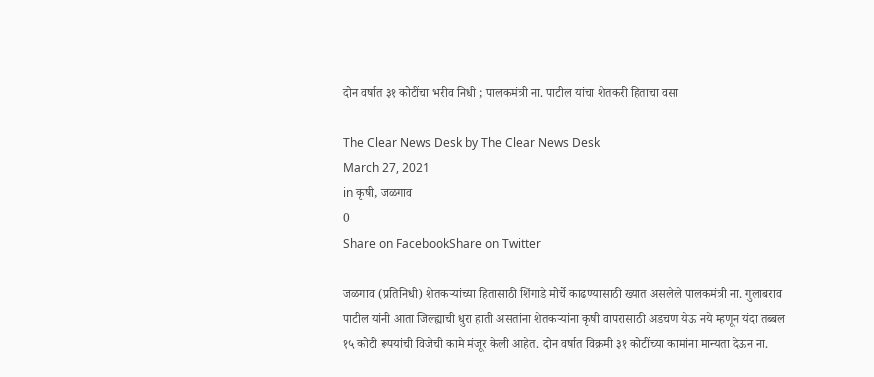दोन वर्षात ३१ कोटींचा भरीव निधी ; पालकमंत्री ना. पाटील यांचा शेतकरी हिताचा वसा

The Clear News Desk by The Clear News Desk
March 27, 2021
in कृषी, जळगाव
0
Share on FacebookShare on Twitter

जळगाव (प्रतिनिधी) शेतकर्‍यांच्या हितासाठी शिंगाडे मोर्चे काढण्यासाठी ख्यात असलेले पालकमंत्री ना. गुलाबराव पाटील यांनी आता जिल्ह्याची धुरा हाती असतांना शेतकर्‍यांना कृषी वापरासाठी अडचण येऊ नये म्हणून यंदा तब्बल १५ कोटी रूपयांची विजेची कामे मंजूर केली आहेत. दोन वर्षात विक्रमी ३१ कोटींच्या कामांना मान्यता देऊन ना.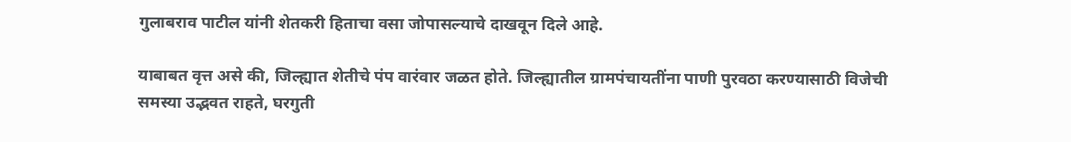गुलाबराव पाटील यांनी शेतकरी हिताचा वसा जोपासल्याचे दाखवून दिले आहे.

याबाबत वृत्त असे की, जिल्ह्यात शेतीचे पंप वारंवार जळत होते. जिल्ह्यातील ग्रामपंचायतींना पाणी पुरवठा करण्यासाठी विजेची समस्या उद्भवत राहते, घरगुती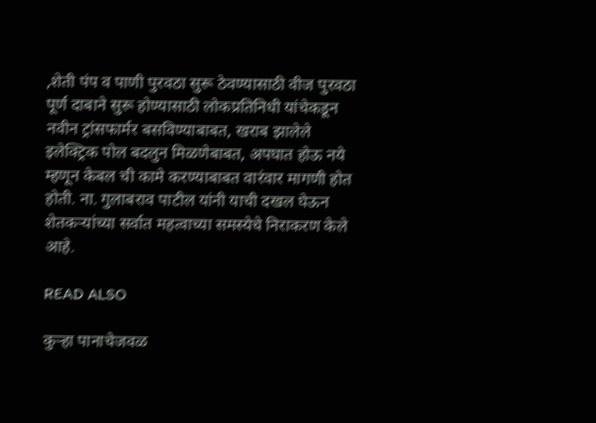,शेती पंप व पाणी पुरवठा सुरू ठेवण्यासाठी वीज पुरवठा पूर्ण दाबाने सुरू होण्यासाठी लोकप्रतिनिधी यांचेकडून नवीन ट्रांसफार्मर बसविण्याबाबत, खराब झालेले इलेक्ट्रिक पोल बदलुन मिळणेबाबत, अपघात होऊ नये म्हणून केबल ची कामे करण्याबाबत वारंवार मागणी होत होती. ना. गुलाबराव पाटील यांनी याची दखल घेऊन शेतकर्‍यांच्या सर्वात महत्वाच्या समस्येचे निराकरण केले आहे.

READ ALSO

कुऱ्हा पानाचेजवळ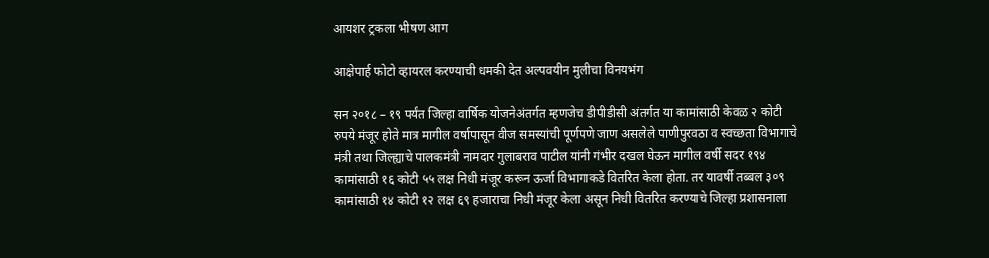आयशर ट्रकला भीषण आग

आक्षेपार्ह फोटो व्हायरल करण्याची धमकी देत अल्पवयीन मुलीचा विनयभंग

सन २०१८ – १९ पर्यंत जिल्हा वार्षिक योजनेअंतर्गत म्हणजेच डीपीडीसी अंतर्गत या कामांसाठी केवळ २ कोटी रुपये मंजूर होते मात्र मागील वर्षापासून वीज समस्यांची पूर्णपणे जाण असलेले पाणीपुरवठा व स्वच्छता विभागाचे मंत्री तथा जिल्ह्याचे पालकमंत्री नामदार गुलाबराव पाटील यांनी गंभीर दखल घेऊन मागील वर्षी सदर १९४ कामांसाठी १६ कोटी ५५ लक्ष निधी मंजूर करून ऊर्जा विभागाकडे वितरित केला होता. तर यावर्षी तब्बल ३०९ कामांसाठी १४ कोटी १२ लक्ष ६९ हजाराचा निधी मंजूर केला असून निधी वितरित करण्याचे जिल्हा प्रशासनाला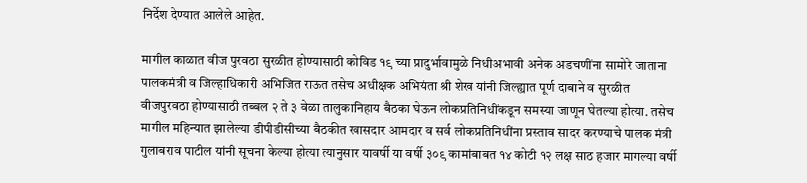निर्देश देण्यात आलेले आहेत.

मागील काळात वीज पुरवठा सुरळीत होण्यासाठी कोविड १९ च्या प्रादुर्भावामुळे निधीअभावी अनेक अडचणींना सामोरे जाताना पालकमंत्री व जिल्हाधिकारी अभिजित राऊत तसेच अधीक्षक अभियंता श्री शेख यांनी जिल्ह्यात पूर्ण दाबाने व सुरळीत वीजपुरवठा होण्यासाठी तब्बल २ ते ३ वेळा तालुकानिहाय बैठका घेऊन लोकप्रतिनिधींकडून समस्या जाणून घेतल्या होत्या. तसेच मागील महिन्यात झालेल्या डीपीडीसीच्या बैठकीत खासदार आमदार व सर्व लोकप्रतिनिधींना प्रस्ताव सादर करण्याचे पालक मंत्री गुलाबराव पाटील यांनी सूचना केल्या होत्या त्यानुसार यावर्षी या वर्षी ३०९ कामांबाबत १४ कोटी १२ लक्ष साठ हजार मागल्या वर्षी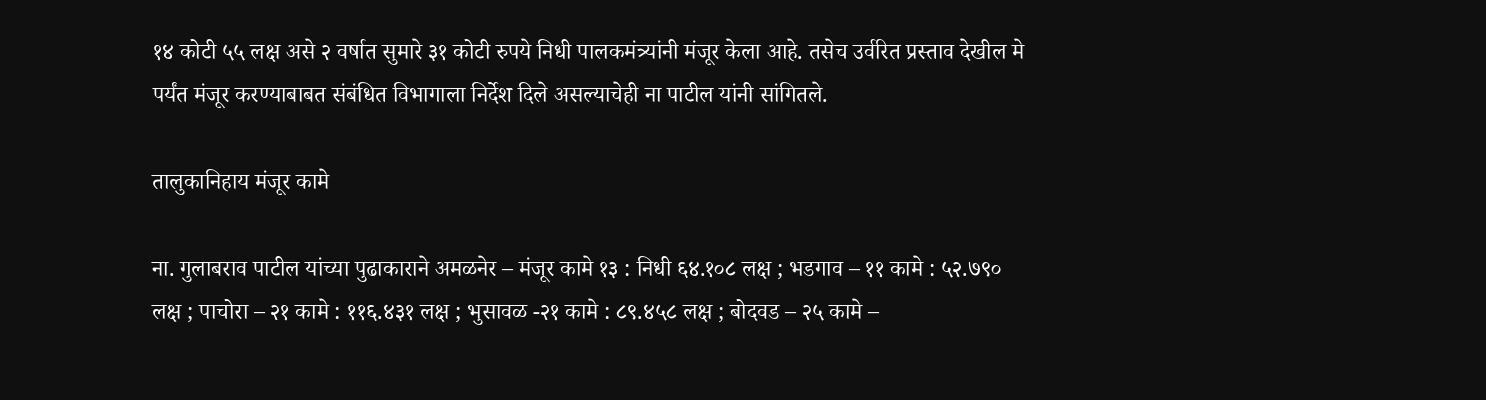१४ कोटी ५५ लक्ष असे २ वर्षात सुमारे ३१ कोटी रुपये निधी पालकमंत्र्यांनी मंजूर केला आहे. तसेच उर्वरित प्रस्ताव देखील मे पर्यंत मंजूर करण्याबाबत संबंधित विभागाला निर्देश दिले असल्याचेही ना पाटील यांनी सांगितले.

तालुकानिहाय मंजूर कामे

ना. गुलाबराव पाटील यांच्या पुढाकाराने अमळनेर – मंजूर कामे १३ : निधी ६४.१०८ लक्ष ; भडगाव – ११ कामे : ५२.७९० लक्ष ; पाचोरा – २१ कामे : ११६.४३१ लक्ष ; भुसावळ -२१ कामे : ८९.४५८ लक्ष ; बोदवड – २५ कामे –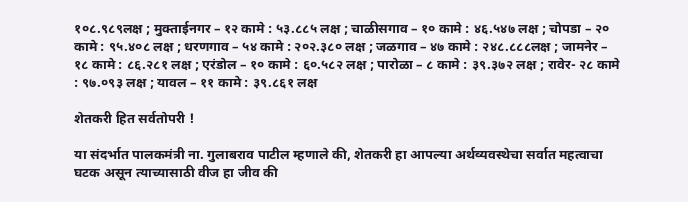१०८.९८९लक्ष ; मुक्ताईनगर – १२ कामे : ५३.८८५ लक्ष ; चाळीसगाव – १० कामे : ४६.५४७ लक्ष ; चोपडा – २० कामे : ९५.४०८ लक्ष ; धरणगाव – ५४ कामे : २०२.३८० लक्ष ; जळगाव – ४७ कामे : २४८.८८८लक्ष ; जामनेर – १८ कामे : ८६.२८१ लक्ष ; एरंडोल – १० कामे : ६०.५८२ लक्ष ; पारोळा – ८ कामे : ३९.३७२ लक्ष ; रावेर- २८ कामे : ९७.०९३ लक्ष ; यावल – ११ कामे : ३९.८६१ लक्ष

शेतकरी हित सर्वतोपरी !

या संदर्भात पालकमंत्री ना. गुलाबराव पाटील म्हणाले की, शेतकरी हा आपल्या अर्थव्यवस्थेचा सर्वात महत्वाचा घटक असून त्याच्यासाठी वीज हा जीव की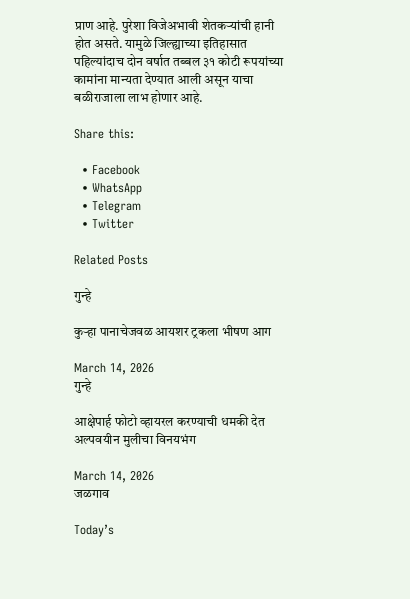प्राण आहे. पुरेशा विजेअभावी शेतकर्‍यांची हानी होत असते. यामुळे जिल्ह्याच्या इतिहासात पहिल्यांदाच दोन वर्षात तब्बल ३१ कोटी रूपयांच्या कामांना मान्यता देण्यात आली असून याचा बळीराजाला लाभ होणार आहे.

Share this:

  • Facebook
  • WhatsApp
  • Telegram
  • Twitter

Related Posts

गुन्हे

कुऱ्हा पानाचेजवळ आयशर ट्रकला भीषण आग

March 14, 2026
गुन्हे

आक्षेपार्ह फोटो व्हायरल करण्याची धमकी देत अल्पवयीन मुलीचा विनयभंग

March 14, 2026
जळगाव

Today’s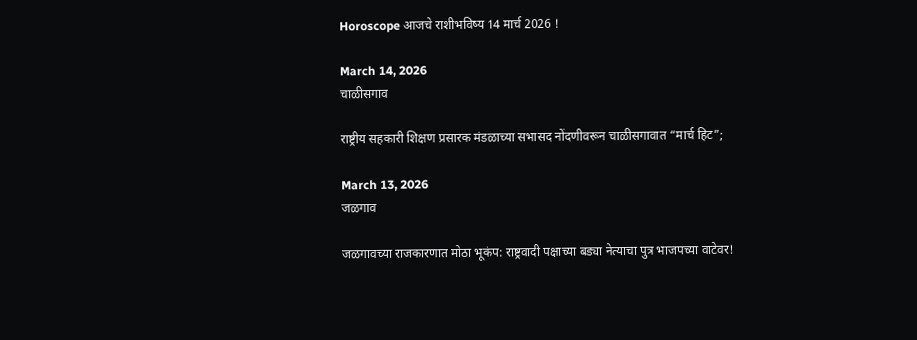Horoscope आजचे राशीभविष्य 14 मार्च 2026 !

March 14, 2026
चाळीसगाव

राष्ट्रीय सहकारी शिक्षण प्रसारक मंडळाच्या सभासद नोंदणीवरून चाळीसगावात “मार्च हिट”;

March 13, 2026
जळगाव

जळगावच्या राजकारणात मोठा भूकंप: राष्ट्रवादी पक्षाच्या बड्या नेत्याचा पुत्र भाजपच्या वाटेवर!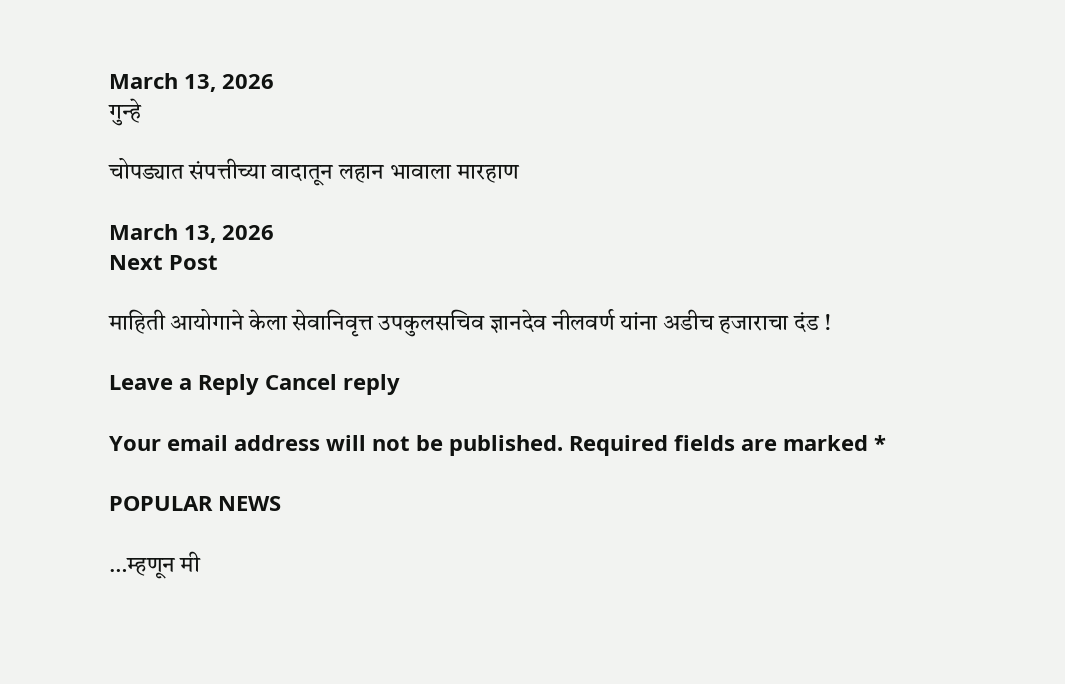March 13, 2026
गुन्हे

चोपड्यात संपत्तीच्या वादातून लहान भावाला मारहाण

March 13, 2026
Next Post

माहिती आयोगाने केला सेवानिवृत्त उपकुलसचिव ज्ञानदेव नीलवर्ण यांना अडीच हजाराचा दंड !

Leave a Reply Cancel reply

Your email address will not be published. Required fields are marked *

POPULAR NEWS

…म्हणून मी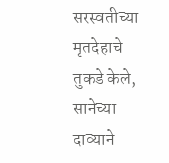सरस्वतीच्या मृतदेहाचे तुकडे केले, सानेच्या दाव्याने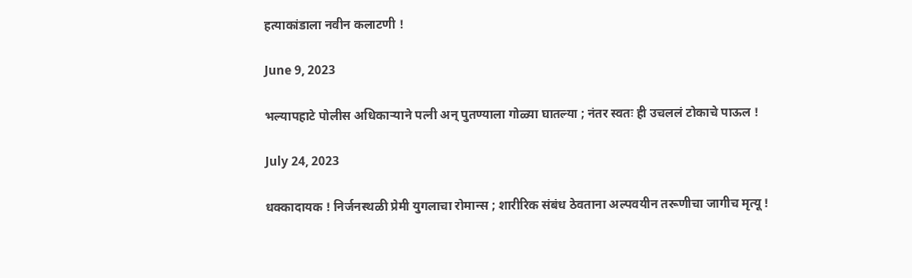हत्याकांडाला नवीन कलाटणी !

June 9, 2023

भल्यापहाटे पोलीस अधिकाऱ्याने पत्नी अन् पुतण्याला गोळ्या घातल्या ; नंतर स्वतः ही उचललं टोकाचे पाऊल !

July 24, 2023

धक्कादायक ! निर्जनस्थळी प्रेमी युगलाचा रोमान्स ; शारीरिक संबंध ठेवताना अल्पवयीन तरूणीचा जागीच मृत्यू !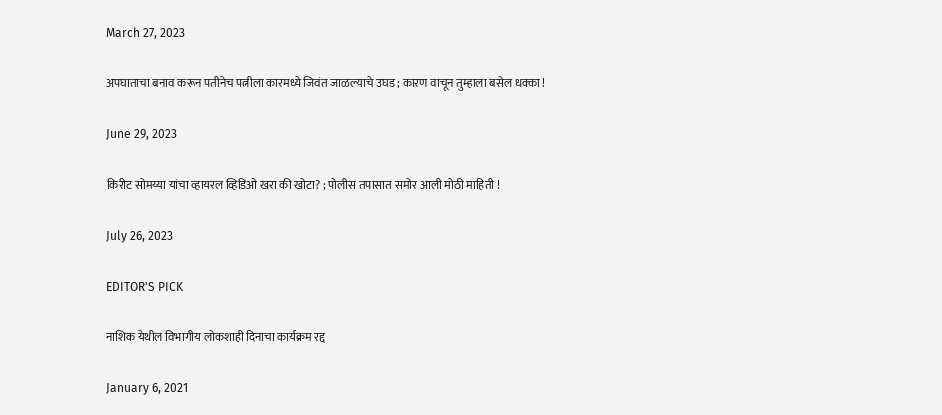March 27, 2023

अपघाताचा बनाव करून पतीनेच पत्नीला कारमध्ये जिवंत जाळल्याचे उघड ; कारण वाचून तुम्हाला बसेल धक्का !

June 29, 2023

किरीट सोमय्या यांचा व्हायरल व्हिडिओ खरा की खोटा? ; पोलीस तपासात समोर आली मोठी माहिती !

July 26, 2023

EDITOR'S PICK

नाशिक येथील विभागीय लोकशाही दिनाचा कार्यक्रम रद्द

January 6, 2021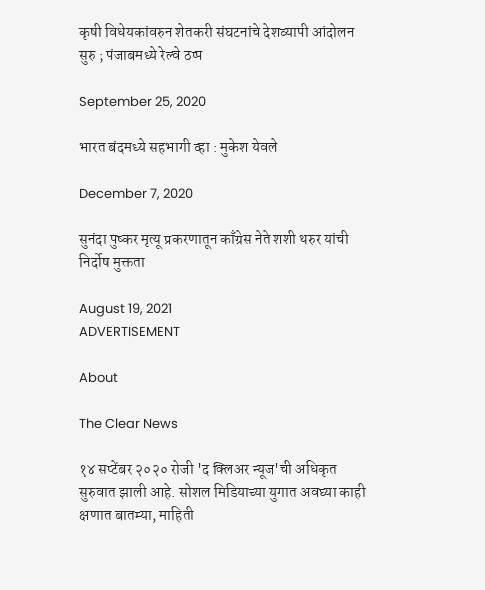कृषी विधेयकांवरुन शेतकरी संघटनांचे देशव्यापी आंदोलन सुरु ; पंजाबमध्ये रेल्वे ठप्प

September 25, 2020

भारत बंदमध्ये सहभागी व्हा : मुकेश येवले

December 7, 2020

सुनंदा पुष्कर मृत्यू प्रकरणातून काँग्रेस नेते शशी थरुर यांची निर्दोष मुक्तता

August 19, 2021
ADVERTISEMENT

About

The Clear News

१४ सप्टेंबर २०२० रोजी 'द क्लिअर न्यूज'ची अधिकृत सुरुवात झाली आहे. सोशल मिडियाच्या युगात अवघ्या काही क्षणात बातम्या, माहिती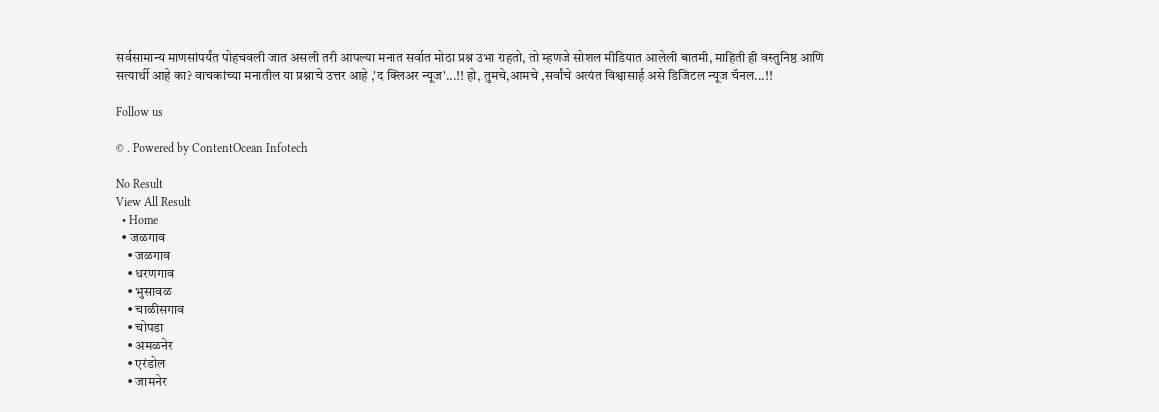सर्वसामान्य माणसांपर्यंत पोहचवली जात असली तरी आपल्या मनात सर्वात मोठा प्रश्न उभा राहतो, तो म्हणजे सोशल मीडियात आलेली बातमी, माहिती ही वस्तुनिष्ठ आणि सत्यार्थी आहे का? वाचकांच्या मनातील या प्रश्नाचे उत्तर आहे ,'द क्लिअर न्यूज'...!! हो, तुमचे,आमचे ,सर्वांचे अत्यंत विश्वासार्ह असे डिजिटल न्यूज चॅनल...!!

Follow us

© . Powered by ContentOcean Infotech

No Result
View All Result
  • Home
  • जळगाव
    • जळगाव
    • धरणगाव
    • भुसावळ
    • चाळीसगाव
    • चोपडा
    • अमळनेर
    • एरंडोल
    • जामनेर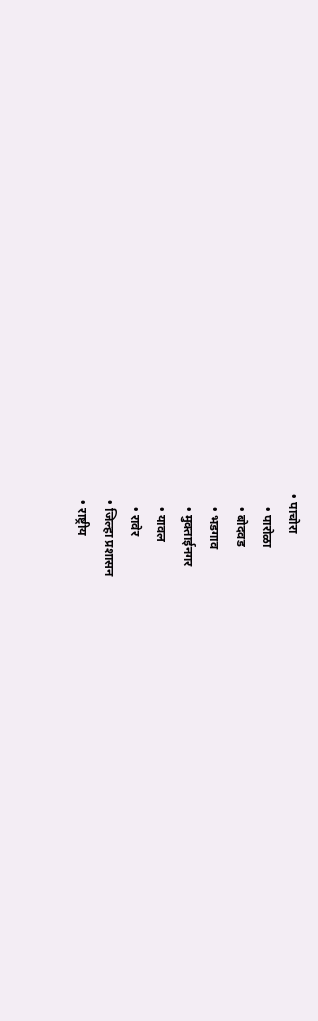• पाचोरा
    • पारोळा
    • बोदवड
    • भडगाव
    • मुक्ताईनगर
    • यावल
    • रावेर
  • जिल्हा प्रशासन
  • राष्ट्रीय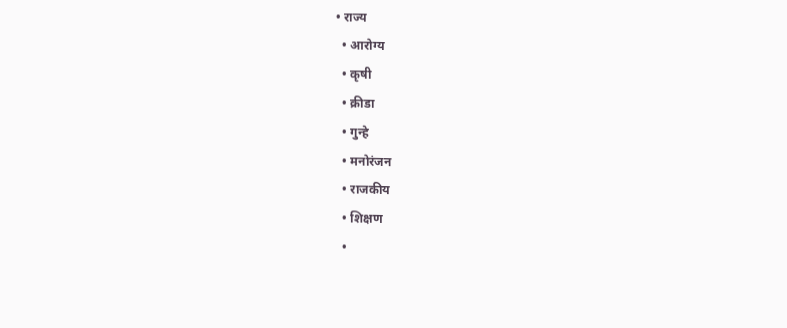• राज्य
  • आरोग्य
  • कृषी
  • क्रीडा
  • गुन्हे
  • मनोरंजन
  • राजकीय
  • शिक्षण
  •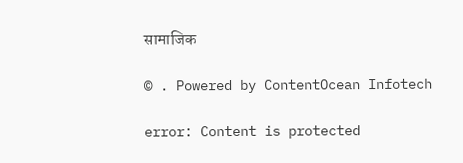सामाजिक

© . Powered by ContentOcean Infotech

error: Content is protected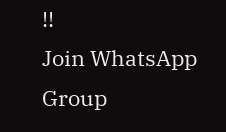!!
Join WhatsApp Group